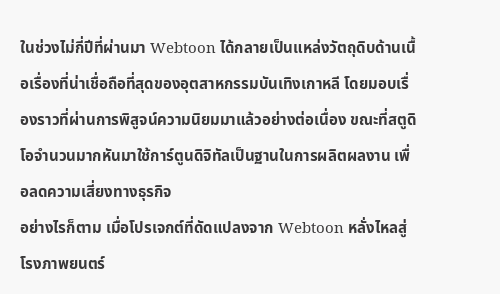ในช่วงไม่กี่ปีที่ผ่านมา Webtoon ได้กลายเป็นแหล่งวัตถุดิบด้านเนื้อเรื่องที่น่าเชื่อถือที่สุดของอุตสาหกรรมบันเทิงเกาหลี โดยมอบเรื่องราวที่ผ่านการพิสูจน์ความนิยมมาแล้วอย่างต่อเนื่อง ขณะที่สตูดิโอจำนวนมากหันมาใช้การ์ตูนดิจิทัลเป็นฐานในการผลิตผลงาน เพื่อลดความเสี่ยงทางธุรกิจ
อย่างไรก็ตาม เมื่อโปรเจกต์ที่ดัดแปลงจาก Webtoon หลั่งไหลสู่โรงภาพยนตร์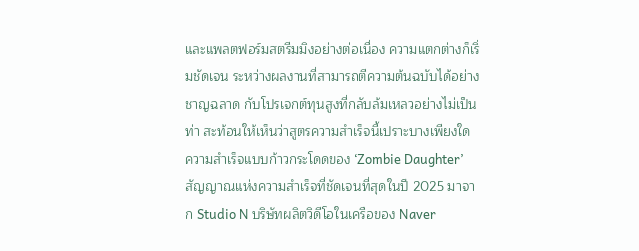และแพลตฟอร์มสตรีมมิงอย่างต่อเนื่อง ความแตกต่างก็เริ่มชัดเจน ระหว่างผลงานที่สามารถตีความต้นฉบับได้อย่างชาญฉลาด กับโปรเจกต์ทุนสูงที่กลับล้มเหลวอย่างไม่เป็นท่า สะท้อนให้เห็นว่าสูตรความสำเร็จนี้เปราะบางเพียงใด
ความสำเร็จแบบก้าวกระโดดของ ‘Zombie Daughter’
สัญญาณแห่งความสำเร็จที่ชัดเจนที่สุดในปี 2025 มาจาก Studio N บริษัทผลิตวิดีโอในเครือของ Naver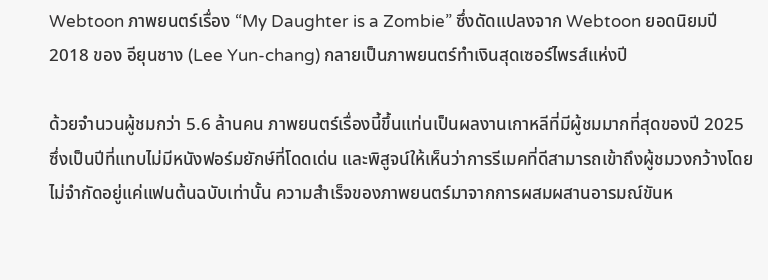Webtoon ภาพยนตร์เรื่อง “My Daughter is a Zombie” ซึ่งดัดแปลงจาก Webtoon ยอดนิยมปี 2018 ของ อียุนชาง (Lee Yun-chang) กลายเป็นภาพยนตร์ทำเงินสุดเซอร์ไพรส์แห่งปี

ด้วยจำนวนผู้ชมกว่า 5.6 ล้านคน ภาพยนตร์เรื่องนี้ขึ้นแท่นเป็นผลงานเกาหลีที่มีผู้ชมมากที่สุดของปี 2025 ซึ่งเป็นปีที่แทบไม่มีหนังฟอร์มยักษ์ที่โดดเด่น และพิสูจน์ให้เห็นว่าการรีเมคที่ดีสามารถเข้าถึงผู้ชมวงกว้างโดยไม่จำกัดอยู่แค่แฟนต้นฉบับเท่านั้น ความสำเร็จของภาพยนตร์มาจากการผสมผสานอารมณ์ขันห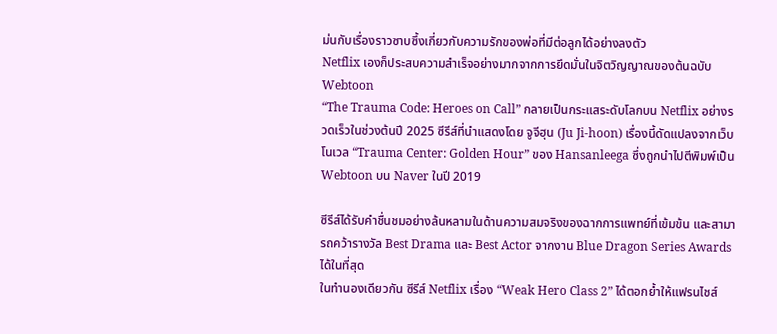ม่นกับเรื่องราวซาบซึ้งเกี่ยวกับความรักของพ่อที่มีต่อลูกได้อย่างลงตัว
Netflix เองก็ประสบความสำเร็จอย่างมากจากการยึดมั่นในจิตวิญญาณของต้นฉบับ Webtoon
“The Trauma Code: Heroes on Call” กลายเป็นกระแสระดับโลกบน Netflix อย่างรวดเร็วในช่วงต้นปี 2025 ซีรีส์ที่นำแสดงโดย จูจีฮุน (Ju Ji-hoon) เรื่องนี้ดัดแปลงจากเว็บโนเวล “Trauma Center: Golden Hour” ของ Hansanleega ซึ่งถูกนำไปตีพิมพ์เป็น Webtoon บน Naver ในปี 2019

ซีรีส์ได้รับคำชื่นชมอย่างล้นหลามในด้านความสมจริงของฉากการแพทย์ที่เข้มข้น และสามารถคว้ารางวัล Best Drama และ Best Actor จากงาน Blue Dragon Series Awards ได้ในที่สุด
ในทำนองเดียวกัน ซีรีส์ Netflix เรื่อง “Weak Hero Class 2” ได้ตอกย้ำให้แฟรนไชส์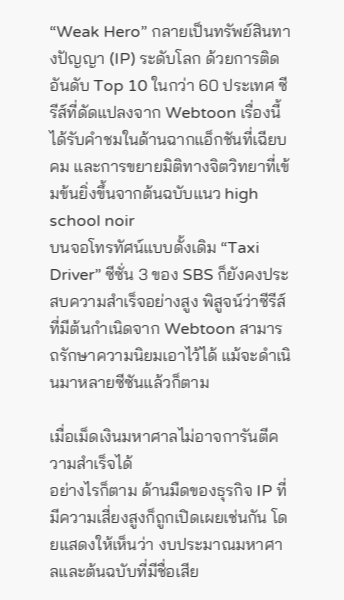“Weak Hero” กลายเป็นทรัพย์สินทางปัญญา (IP) ระดับโลก ด้วยการติดอันดับ Top 10 ในกว่า 60 ประเทศ ซีรีส์ที่ดัดแปลงจาก Webtoon เรื่องนี้ได้รับคำชมในด้านฉากแอ็กชันที่เฉียบคม และการขยายมิติทางจิตวิทยาที่เข้มข้นยิ่งขึ้นจากต้นฉบับแนว high school noir
บนจอโทรทัศน์แบบดั้งเดิม “Taxi Driver” ซีซั่น 3 ของ SBS ก็ยังคงประสบความสำเร็จอย่างสูง พิสูจน์ว่าซีรีส์ที่มีต้นกำเนิดจาก Webtoon สามารถรักษาความนิยมเอาไว้ได้ แม้จะดำเนินมาหลายซีซันแล้วก็ตาม

เมื่อเม็ดเงินมหาศาลไม่อาจการันตีความสำเร็จได้
อย่างไรก็ตาม ด้านมืดของธุรกิจ IP ที่มีความเสี่ยงสูงก็ถูกเปิดเผยเช่นกัน โดยแสดงให้เห็นว่า งบประมาณมหาศาลและต้นฉบับที่มีชื่อเสีย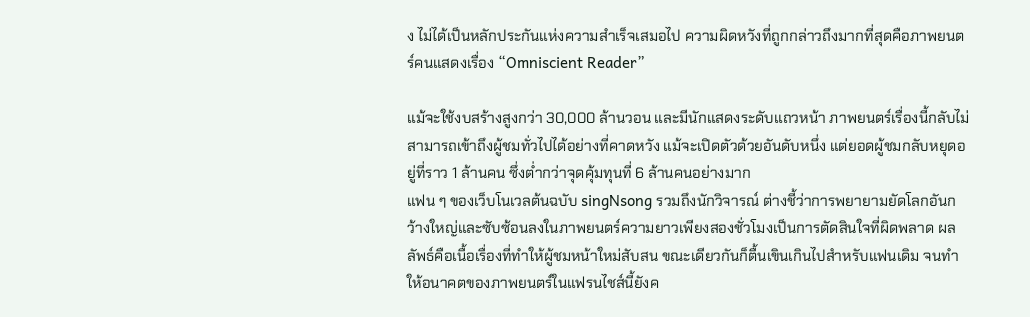ง ไม่ได้เป็นหลักประกันแห่งความสำเร็จเสมอไป ความผิดหวังที่ถูกกล่าวถึงมากที่สุดคือภาพยนตร์คนแสดงเรื่อง “Omniscient Reader”

แม้จะใช้งบสร้างสูงกว่า 30,000 ล้านวอน และมีนักแสดงระดับแถวหน้า ภาพยนตร์เรื่องนี้กลับไม่สามารถเข้าถึงผู้ชมทั่วไปได้อย่างที่คาดหวัง แม้จะเปิดตัวด้วยอันดับหนึ่ง แต่ยอดผู้ชมกลับหยุดอยู่ที่ราว 1 ล้านคน ซึ่งต่ำกว่าจุดคุ้มทุนที่ 6 ล้านคนอย่างมาก
แฟน ๆ ของเว็บโนเวลต้นฉบับ singNsong รวมถึงนักวิจารณ์ ต่างชี้ว่าการพยายามยัดโลกอันกว้างใหญ่และซับซ้อนลงในภาพยนตร์ความยาวเพียงสองชั่วโมงเป็นการตัดสินใจที่ผิดพลาด ผลลัพธ์คือเนื้อเรื่องที่ทำให้ผู้ชมหน้าใหม่สับสน ขณะเดียวกันก็ตื้นเขินเกินไปสำหรับแฟนเดิม จนทำให้อนาคตของภาพยนตร์ในแฟรนไชส์นี้ยังค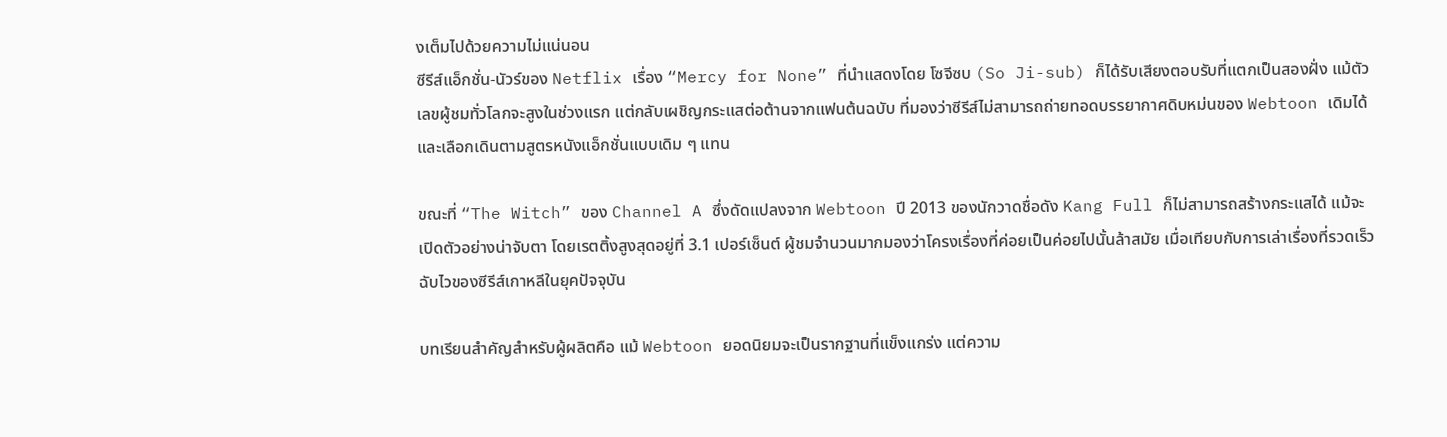งเต็มไปด้วยความไม่แน่นอน
ซีรีส์แอ็กชั่น-นัวร์ของ Netflix เรื่อง “Mercy for None” ที่นำแสดงโดย โซจีซบ (So Ji-sub) ก็ได้รับเสียงตอบรับที่แตกเป็นสองฝั่ง แม้ตัวเลขผู้ชมทั่วโลกจะสูงในช่วงแรก แต่กลับเผชิญกระแสต่อต้านจากแฟนต้นฉบับ ที่มองว่าซีรีส์ไม่สามารถถ่ายทอดบรรยากาศดิบหม่นของ Webtoon เดิมได้ และเลือกเดินตามสูตรหนังแอ็กชั่นแบบเดิม ๆ แทน

ขณะที่ “The Witch” ของ Channel A ซึ่งดัดแปลงจาก Webtoon ปี 2013 ของนักวาดชื่อดัง Kang Full ก็ไม่สามารถสร้างกระแสได้ แม้จะเปิดตัวอย่างน่าจับตา โดยเรตติ้งสูงสุดอยู่ที่ 3.1 เปอร์เซ็นต์ ผู้ชมจำนวนมากมองว่าโครงเรื่องที่ค่อยเป็นค่อยไปนั้นล้าสมัย เมื่อเทียบกับการเล่าเรื่องที่รวดเร็วฉับไวของซีรีส์เกาหลีในยุคปัจจุบัน

บทเรียนสำคัญสำหรับผู้ผลิตคือ แม้ Webtoon ยอดนิยมจะเป็นรากฐานที่แข็งแกร่ง แต่ความ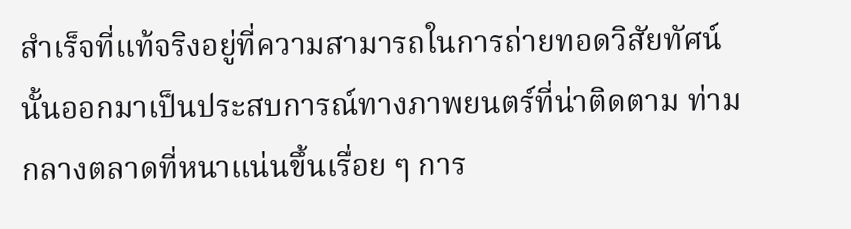สำเร็จที่แท้จริงอยู่ที่ความสามารถในการถ่ายทอดวิสัยทัศน์นั้นออกมาเป็นประสบการณ์ทางภาพยนตร์ที่น่าติดตาม ท่ามกลางตลาดที่หนาแน่นขึ้นเรื่อย ๆ การ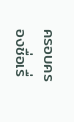ครอบครองชื่อเรื่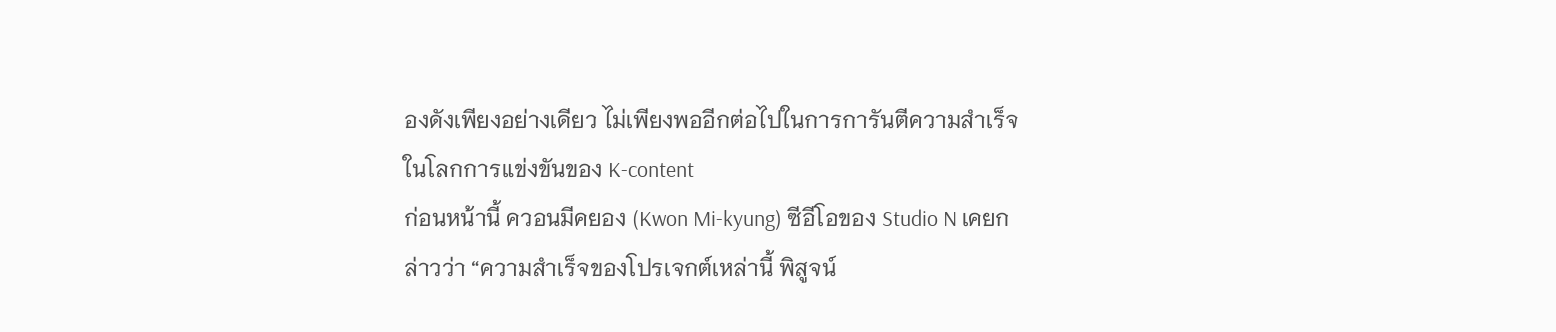องดังเพียงอย่างเดียว ไม่เพียงพออีกต่อไปในการการันตีความสำเร็จในโลกการแข่งขันของ K-content
ก่อนหน้านี้ ควอนมีคยอง (Kwon Mi-kyung) ซีอีโอของ Studio N เคยกล่าวว่า “ความสำเร็จของโปรเจกต์เหล่านี้ พิสูจน์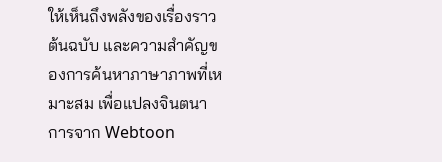ให้เห็นถึงพลังของเรื่องราวต้นฉบับ และความสำคัญของการค้นหาภาษาภาพที่เหมาะสม เพื่อแปลงจินตนาการจาก Webtoon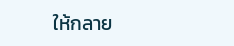ให้กลาย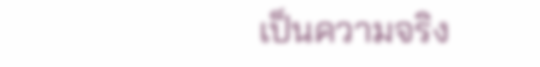เป็นความจริง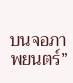บนจอภาพยนตร์”